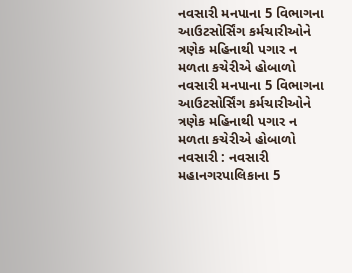નવસારી મનપાના 5 વિભાગના આઉટસોર્સિંગ કર્મચારીઓને ત્રણેક મહિનાથી પગાર ન મળતા કચેરીએ હોબાળો
નવસારી મનપાના 5 વિભાગના આઉટસોર્સિંગ કર્મચારીઓને ત્રણેક મહિનાથી પગાર ન મળતા કચેરીએ હોબાળો
નવસારી : નવસારી મહાનગરપાલિકાના 5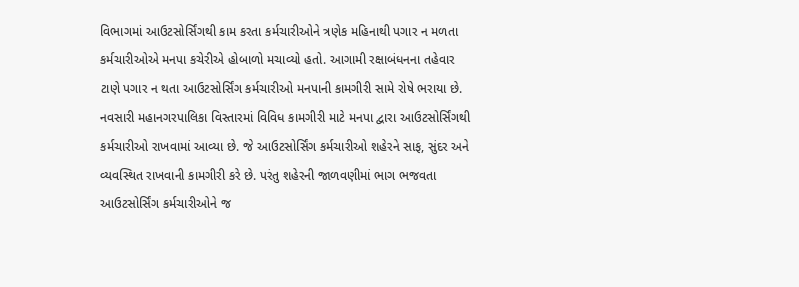વિભાગમાં આઉટસોર્સિંગથી કામ કરતા કર્મચારીઓને ત્રણેક મહિનાથી પગાર ન મળતા કર્મચારીઓએ મનપા કચેરીએ હોબાળો મચાવ્યો હતો. આગામી રક્ષાબંધનના તહેવાર ટાણે પગાર ન થતા આઉટસોર્સિંગ કર્મચારીઓ મનપાની કામગીરી સામે રોષે ભરાયા છે.
નવસારી મહાનગરપાલિકા વિસ્તારમાં વિવિધ કામગીરી માટે મનપા દ્વારા આઉટસોર્સિંગથી કર્મચારીઓ રાખવામાં આવ્યા છે. જે આઉટસોર્સિંગ કર્મચારીઓ શહેરને સાફ, સુંદર અને વ્યવસ્થિત રાખવાની કામગીરી કરે છે. પરંતુ શહેરની જાળવણીમાં ભાગ ભજવતા આઉટસોર્સિંગ કર્મચારીઓને જ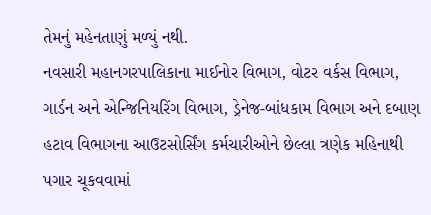તેમનું મહેનતાણું મળ્યું નથી.
નવસારી મહાનગરપાલિકાના માઈનોર વિભાગ, વોટર વર્કસ વિભાગ, ગાર્ડન અને એન્જિનિયરિંગ વિભાગ, ડ્રેનેજ-બાંધકામ વિભાગ અને દબાણ હટાવ વિભાગના આઉટસોર્સિંગ કર્મચારીઓને છેલ્લા ત્રણેક મહિનાથી પગાર ચૂકવવામાં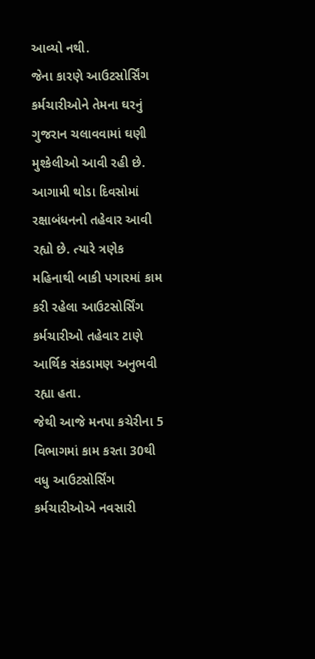આવ્યો નથી.
જેના કારણે આઉટસોર્સિંગ કર્મચારીઓને તેમના ઘરનું ગુજરાન ચલાવવામાં ઘણી મુશ્કેલીઓ આવી રહી છે. આગામી થોડા દિવસોમાં રક્ષાબંધનનો તહેવાર આવી રહ્યો છે. ત્યારે ત્રણેક મહિનાથી બાકી પગારમાં કામ કરી રહેલા આઉટસોર્સિંગ કર્મચારીઓ તહેવાર ટાણે આર્થિક સંકડામણ અનુભવી રહ્યા હતા.
જેથી આજે મનપા કચેરીના 5 વિભાગમાં કામ કરતા 30થી વધુ આઉટસોર્સિંગ કર્મચારીઓએ નવસારી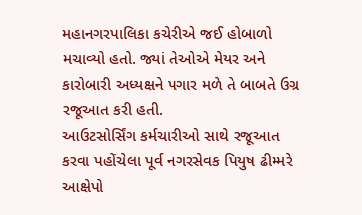મહાનગરપાલિકા કચેરીએ જઈ હોબાળો મચાવ્યો હતો. જ્યાં તેઓએ મેયર અને કારોબારી અધ્યક્ષને પગાર મળે તે બાબતે ઉગ્ર રજૂઆત કરી હતી.
આઉટસોર્સિંગ કર્મચારીઓ સાથે રજૂઆત કરવા પહોંચેલા પૂર્વ નગરસેવક પિયુષ ઢીમ્મરે આક્ષેપો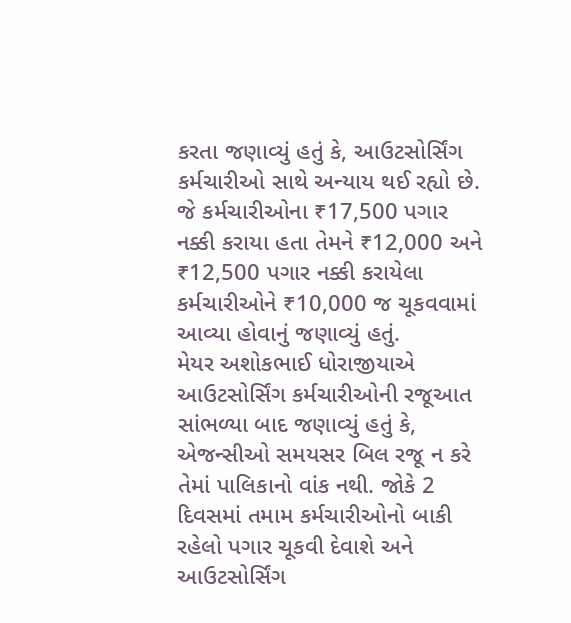કરતા જણાવ્યું હતું કે, આઉટસોર્સિંગ કર્મચારીઓ સાથે અન્યાય થઈ રહ્યો છે. જે કર્મચારીઓના ₹17,500 પગાર નક્કી કરાયા હતા તેમને ₹12,000 અને ₹12,500 પગાર નક્કી કરાયેલા કર્મચારીઓને ₹10,000 જ ચૂકવવામાં આવ્યા હોવાનું જણાવ્યું હતું.
મેયર અશોકભાઈ ધોરાજીયાએ આઉટસોર્સિંગ કર્મચારીઓની રજૂઆત સાંભળ્યા બાદ જણાવ્યું હતું કે, એજન્સીઓ સમયસર બિલ રજૂ ન કરે તેમાં પાલિકાનો વાંક નથી. જોકે 2 દિવસમાં તમામ કર્મચારીઓનો બાકી રહેલો પગાર ચૂકવી દેવાશે અને આઉટસોર્સિંગ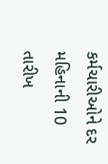કર્મચારીઓને દર મહિનાની 10 તારીખ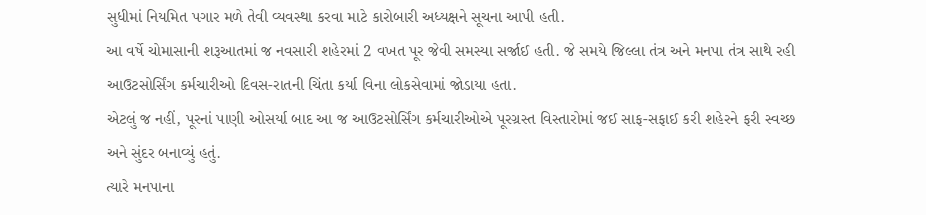સુધીમાં નિયમિત પગાર મળે તેવી વ્યવસ્થા કરવા માટે કારોબારી અધ્યક્ષને સૂચના આપી હતી.
આ વર્ષે ચોમાસાની શરૂઆતમાં જ નવસારી શહેરમાં 2 વખત પૂર જેવી સમસ્યા સર્જાઈ હતી. જે સમયે જિલ્લા તંત્ર અને મનપા તંત્ર સાથે રહી આઉટસોર્સિંગ કર્મચારીઓ દિવસ-રાતની ચિંતા કર્યા વિના લોકસેવામાં જોડાયા હતા.
એટલું જ નહીં, પૂરનાં પાણી ઓસર્યા બાદ આ જ આઉટસોર્સિંગ કર્મચારીઓએ પૂરગ્રસ્ત વિસ્તારોમાં જઈ સાફ-સફાઈ કરી શહેરને ફરી સ્વચ્છ અને સુંદર બનાવ્યું હતું.
ત્યારે મનપાના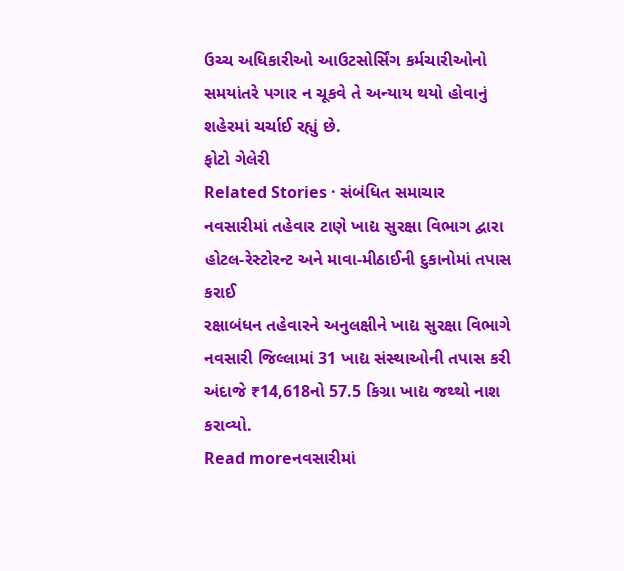ઉચ્ચ અધિકારીઓ આઉટસોર્સિંગ કર્મચારીઓનો સમયાંતરે પગાર ન ચૂકવે તે અન્યાય થયો હોવાનું શહેરમાં ચર્ચાઈ રહ્યું છે.
ફોટો ગેલેરી
Related Stories · સંબંધિત સમાચાર
નવસારીમાં તહેવાર ટાણે ખાદ્ય સુરક્ષા વિભાગ દ્વારા હોટલ-રેસ્ટોરન્ટ અને માવા-મીઠાઈની દુકાનોમાં તપાસ કરાઈ
રક્ષાબંધન તહેવારને અનુલક્ષીને ખાદ્ય સુરક્ષા વિભાગે નવસારી જિલ્લામાં 31 ખાદ્ય સંસ્થાઓની તપાસ કરી અંદાજે ₹14,618નો 57.5 કિગ્રા ખાદ્ય જથ્થો નાશ કરાવ્યો.
Read moreનવસારીમાં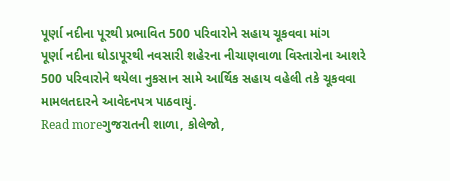પૂર્ણા નદીના પૂરથી પ્રભાવિત 500 પરિવારોને સહાય ચૂકવવા માંગ
પૂર્ણા નદીના ઘોડાપૂરથી નવસારી શહેરના નીચાણવાળા વિસ્તારોના આશરે 500 પરિવારોને થયેલા નુકસાન સામે આર્થિક સહાય વહેલી તકે ચૂકવવા મામલતદારને આવેદનપત્ર પાઠવાયું.
Read moreગુજરાતની શાળા, કોલેજો,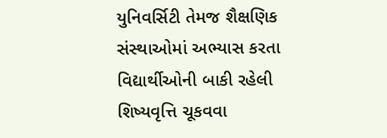યુનિવર્સિટી તેમજ શૈક્ષણિક સંસ્થાઓમાં અભ્યાસ કરતા વિદ્યાર્થીઓની બાકી રહેલી શિષ્યવૃત્તિ ચૂકવવા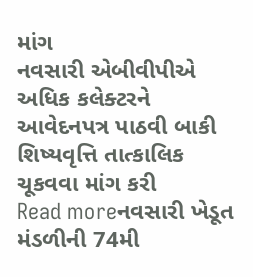માંગ
નવસારી એબીવીપીએ અધિક કલેક્ટરને આવેદનપત્ર પાઠવી બાકી શિષ્યવૃત્તિ તાત્કાલિક ચૂકવવા માંગ કરી
Read moreનવસારી ખેડૂત મંડળીની 74મી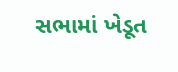સભામાં ખેડૂત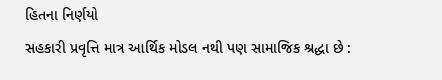હિતના નિર્ણયો
સહકારી પ્રવૃત્તિ માત્ર આર્થિક મોડલ નથી પણ સામાજિક શ્રદ્ધા છે :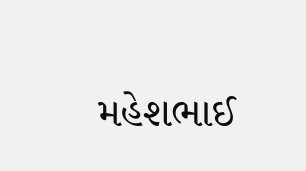મહેશભાઈ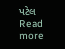પટેલ
Read more